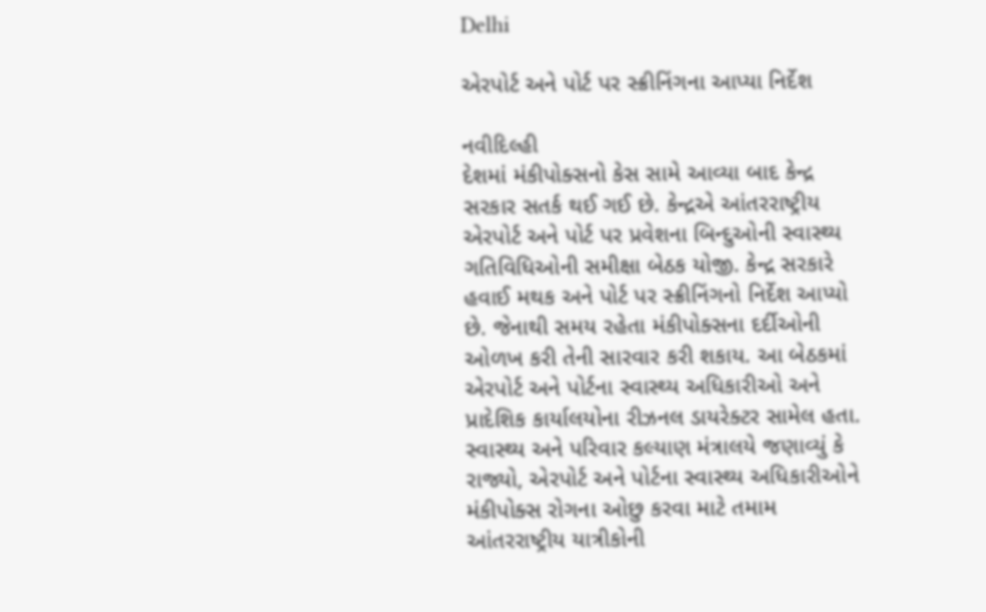Delhi

એરપોર્ટ અને પોર્ટ પર સ્ક્રીનિંગના આપ્યા નિર્દેશ

નવીદિલ્હી
દેશમાં મંકીપોક્સનો કેસ સામે આવ્યા બાદ કેન્દ્ર સરકાર સતર્ક થઈ ગઈ છે. કેન્દ્રએ આંતરરાષ્ટ્રીય એરપોર્ટ અને પોર્ટ પર પ્રવેશના બિન્દુઓની સ્વાસ્થ્ય ગતિવિધિઓની સમીક્ષા બેઠક યોજી. કેન્દ્ર સરકારે હવાઈ મથક અને પોર્ટ પર સ્ક્રીનિંગનો નિર્દેશ આપ્યો છે. જેનાથી સમય રહેતા મંકીપોક્સના દર્દીઓની ઓળખ કરી તેની સારવાર કરી શકાય. આ બેઠકમાં એરપોર્ટ અને પોર્ટના સ્વાસ્થ્ય અધિકારીઓ અને પ્રાદેશિક કાર્યાલયોના રીઝનલ ડાયરેક્ટર સામેલ હતા. સ્વાસ્થ્ય અને પરિવાર કલ્યાણ મંત્રાલયે જણાવ્યું કે રાજ્યો, એરપોર્ટ અને પોર્ટના સ્વાસ્થ્ય અધિકારીઓને મંકીપોક્સ રોગના ઓછુ કરવા માટે તમામ આંતરરાષ્ટ્રીય યાત્રીકોની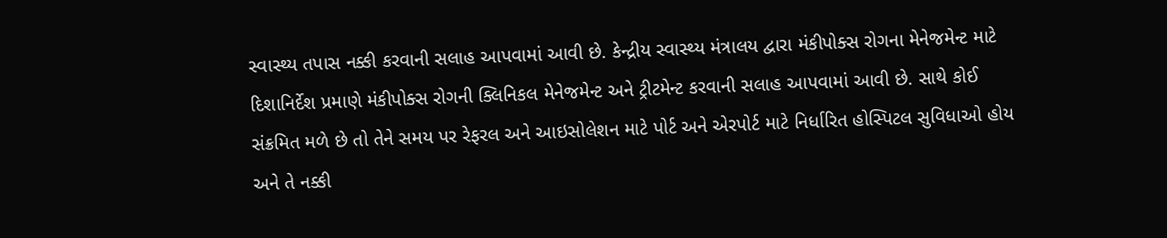સ્વાસ્થ્ય તપાસ નક્કી કરવાની સલાહ આપવામાં આવી છે. કેન્દ્રીય સ્વાસ્થ્ય મંત્રાલય દ્વારા મંકીપોક્સ રોગના મેનેજમેન્ટ માટે દિશાનિર્દેશ પ્રમાણે મંકીપોક્સ રોગની ક્લિનિકલ મેનેજમેન્ટ અને ટ્રીટમેન્ટ કરવાની સલાહ આપવામાં આવી છે. સાથે કોઈ સંક્રમિત મળે છે તો તેને સમય પર રેફરલ અને આઇસોલેશન માટે પોર્ટ અને એરપોર્ટ માટે નિર્ધારિત હોસ્પિટલ સુવિધાઓ હોય અને તે નક્કી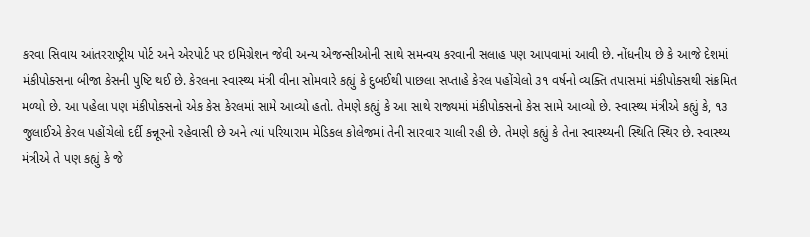કરવા સિવાય આંતરરાષ્ટ્રીય પોર્ટ અને એરપોર્ટ પર ઇમિગ્રેશન જેવી અન્ય એજન્સીઓની સાથે સમન્વય કરવાની સલાહ પણ આપવામાં આવી છે. નોંધનીય છે કે આજે દેશમાં મંકીપોક્સના બીજા કેસની પુષ્ટિ થઈ છે. કેરલના સ્વાસ્થ્ય મંત્રી વીના સોમવારે કહ્યું કે દુબઈથી પાછલા સપ્તાહે કેરલ પહોંચેલો ૩૧ વર્ષનો વ્યક્તિ તપાસમાં મંકીપોક્સથી સંક્રમિત મળ્યો છે. આ પહેલા પણ મંકીપોક્સનો એક કેસ કેરલમાં સામે આવ્યો હતો. તેમણે કહ્યું કે આ સાથે રાજ્યમાં મંકીપોક્સનો કેસ સામે આવ્યો છે. સ્વાસ્થ્ય મંત્રીએ કહ્યું કે, ૧૩ જુલાઈએ કેરલ પહોંચેલો દર્દી કન્નૂરનો રહેવાસી છે અને ત્યાં પરિયારામ મેડિકલ કોલેજમાં તેની સારવાર ચાલી રહી છે. તેમણે કહ્યું કે તેના સ્વાસ્થ્યની સ્થિતિ સ્થિર છે. સ્વાસ્થ્ય મંત્રીએ તે પણ કહ્યું કે જે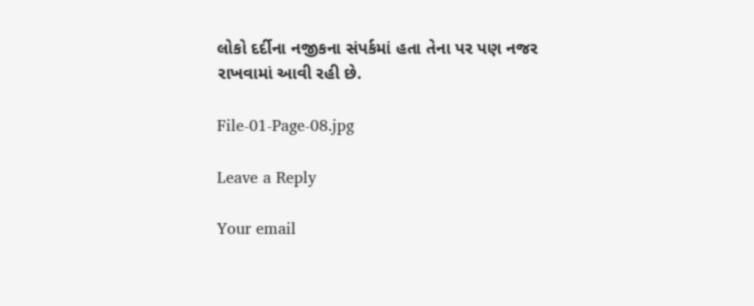લોકો દર્દીના નજીકના સંપર્કમાં હતા તેના પર પણ નજર રાખવામાં આવી રહી છે.

File-01-Page-08.jpg

Leave a Reply

Your email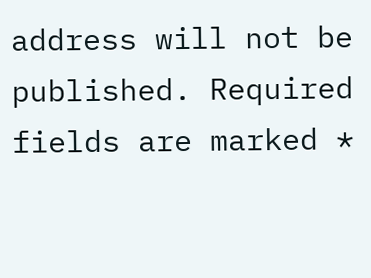address will not be published. Required fields are marked *